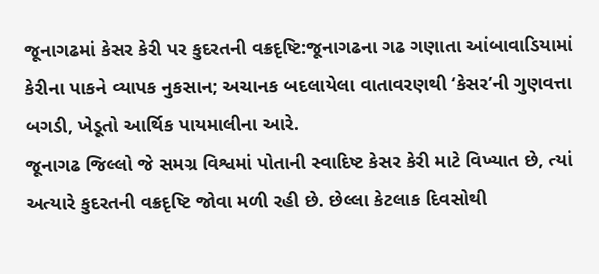જૂનાગઢમાં કેસર કેરી પર કુદરતની વક્રદૃષ્ટિ:જૂનાગઢના ગઢ ગણાતા આંબાવાડિયામાં કેરીના પાકને વ્યાપક નુકસાન; અચાનક બદલાયેલા વાતાવરણથી ‘કેસર’ની ગુણવત્તા બગડી, ખેડૂતો આર્થિક પાયમાલીના આરે.
જૂનાગઢ જિલ્લો જે સમગ્ર વિશ્વમાં પોતાની સ્વાદિષ્ટ કેસર કેરી માટે વિખ્યાત છે, ત્યાં અત્યારે કુદરતની વક્રદૃષ્ટિ જોવા મળી રહી છે. છેલ્લા કેટલાક દિવસોથી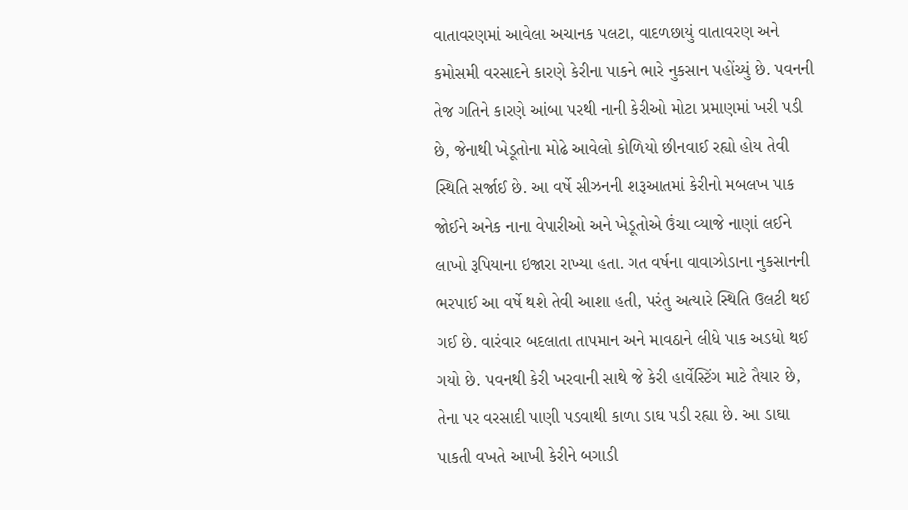વાતાવરણમાં આવેલા અચાનક પલટા, વાદળછાયું વાતાવરણ અને કમોસમી વરસાદને કારણે કેરીના પાકને ભારે નુકસાન પહોંચ્યું છે. પવનની તેજ ગતિને કારણે આંબા પરથી નાની કેરીઓ મોટા પ્રમાણમાં ખરી પડી છે, જેનાથી ખેડૂતોના મોઢે આવેલો કોળિયો છીનવાઈ રહ્યો હોય તેવી સ્થિતિ સર્જાઈ છે. આ વર્ષે સીઝનની શરૂઆતમાં કેરીનો મબલખ પાક જોઈને અનેક નાના વેપારીઓ અને ખેડૂતોએ ઉંચા વ્યાજે નાણાં લઈને લાખો રૂપિયાના ઇજારા રાખ્યા હતા. ગત વર્ષના વાવાઝોડાના નુકસાનની ભરપાઈ આ વર્ષે થશે તેવી આશા હતી, પરંતુ અત્યારે સ્થિતિ ઉલટી થઈ ગઈ છે. વારંવાર બદલાતા તાપમાન અને માવઠાને લીધે પાક અડધો થઈ ગયો છે. પવનથી કેરી ખરવાની સાથે જે કેરી હાર્વેસ્ટિંગ માટે તૈયાર છે, તેના પર વરસાદી પાણી પડવાથી કાળા ડાઘ પડી રહ્યા છે. આ ડાઘા પાકતી વખતે આખી કેરીને બગાડી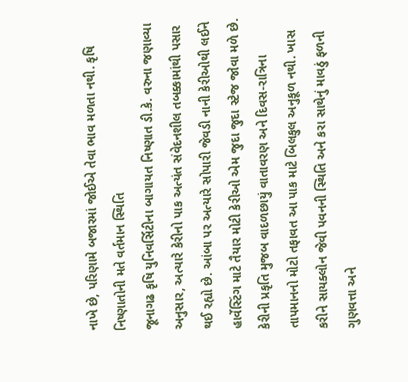નાખે છે, પરિણામે બજારમાં જોઈએ તેવા ભાવ મળતા નથી. કૃષિ નિષ્ણાતોની મતે વર્તમાન સ્થિતિ
જૂનાગઢ કૃષિ યુનિવર્સિટીના બાગાયત નિષ્ણાત ડી.કે. વરુના જણાવ્યા અનુસાર, અત્યારે કેરીનો પાક અત્યંત સંવેદનશીલ તબક્કામાંથી પસાર થઈ રહ્યો છે. આંબા પર અત્યારે સોપારી જેવડી નાની કેરીઓથી લઈને હાર્વેસ્ટિંગ માટે તૈયાર મોટી કેરીઓ એમ જુદા જુદા સ્ટેજ જોવા મળે છે. કેરીની પ્રકૃતિ મુજબ વાદળછાયું વાતાવરણ અને દિવસ-રાત્રિના તાપમાનનો મોટો તફાવત આ પાક માટે બિલકુલ અનુકૂળ નથી. ખાસ કરીને સાયક્લોન જેવી પવનની સ્થિતિ અને કરા સાથેનું માવઠું ફળની ગુણવત્તા અને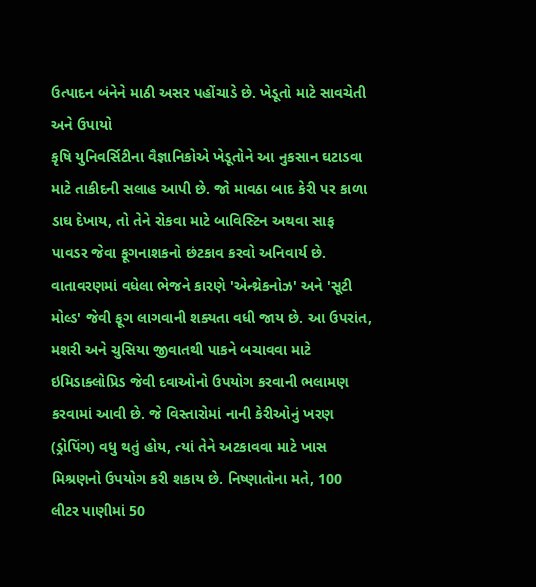ઉત્પાદન બંનેને માઠી અસર પહોંચાડે છે. ખેડૂતો માટે સાવચેતી અને ઉપાયો
કૃષિ યુનિવર્સિટીના વૈજ્ઞાનિકોએ ખેડૂતોને આ નુકસાન ઘટાડવા માટે તાકીદની સલાહ આપી છે. જો માવઠા બાદ કેરી પર કાળા ડાઘ દેખાય, તો તેને રોકવા માટે બાવિસ્ટિન અથવા સાફ પાવડર જેવા ફૂગનાશકનો છંટકાવ કરવો અનિવાર્ય છે. વાતાવરણમાં વધેલા ભેજને કારણે 'એન્થ્રેકનોઝ' અને 'સૂટી મોલ્ડ' જેવી ફૂગ લાગવાની શક્યતા વધી જાય છે. આ ઉપરાંત, મશરી અને ચુસિયા જીવાતથી પાકને બચાવવા માટે ઇમિડાક્લોપ્રિડ જેવી દવાઓનો ઉપયોગ કરવાની ભલામણ કરવામાં આવી છે. જે વિસ્તારોમાં નાની કેરીઓનું ખરણ (ડ્રોપિંગ) વધુ થતું હોય, ત્યાં તેને અટકાવવા માટે ખાસ મિશ્રણનો ઉપયોગ કરી શકાય છે. નિષ્ણાતોના મતે, 100 લીટર પાણીમાં 50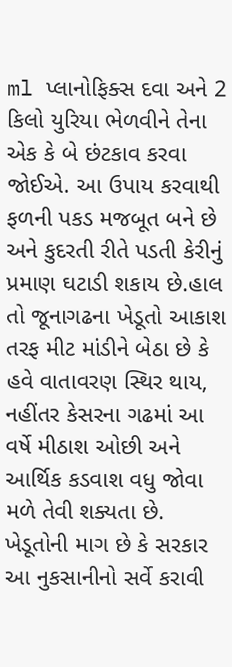ml પ્લાનોફિક્સ દવા અને 2 કિલો યુરિયા ભેળવીને તેના એક કે બે છંટકાવ કરવા જોઈએ. આ ઉપાય કરવાથી ફળની પકડ મજબૂત બને છે અને કુદરતી રીતે પડતી કેરીનું પ્રમાણ ઘટાડી શકાય છે.હાલ તો જૂનાગઢના ખેડૂતો આકાશ તરફ મીટ માંડીને બેઠા છે કે હવે વાતાવરણ સ્થિર થાય, નહીંતર કેસરના ગઢમાં આ વર્ષે મીઠાશ ઓછી અને આર્થિક કડવાશ વધુ જોવા મળે તેવી શક્યતા છે. ખેડૂતોની માગ છે કે સરકાર આ નુકસાનીનો સર્વે કરાવી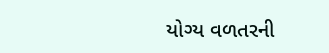યોગ્ય વળતરની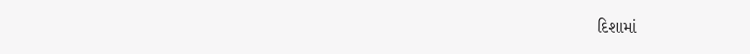દિશામાં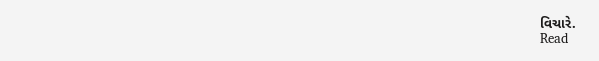વિચારે.
Read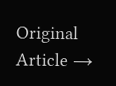Original Article →